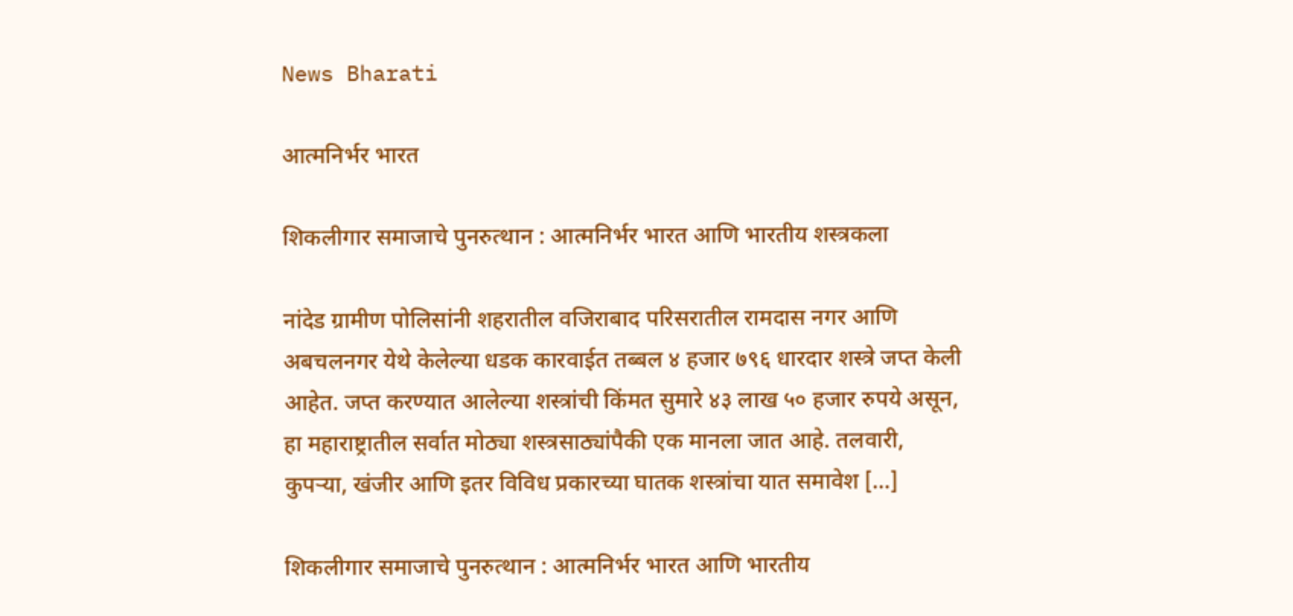News Bharati

आत्मनिर्भर भारत

शिकलीगार समाजाचे पुनरुत्थान : आत्मनिर्भर भारत आणि भारतीय शस्त्रकला

नांदेड ग्रामीण पोलिसांनी शहरातील वजिराबाद परिसरातील रामदास नगर आणि अबचलनगर येथे केलेल्या धडक कारवाईत तब्बल ४ हजार ७९६ धारदार शस्त्रे जप्त केली आहेत. जप्त करण्यात आलेल्या शस्त्रांची किंमत सुमारे ४३ लाख ५० हजार रुपये असून, हा महाराष्ट्रातील सर्वात मोठ्या शस्त्रसाठ्यांपैकी एक मानला जात आहे. तलवारी, कुपऱ्या, खंजीर आणि इतर विविध प्रकारच्या घातक शस्त्रांचा यात समावेश […]

शिकलीगार समाजाचे पुनरुत्थान : आत्मनिर्भर भारत आणि भारतीय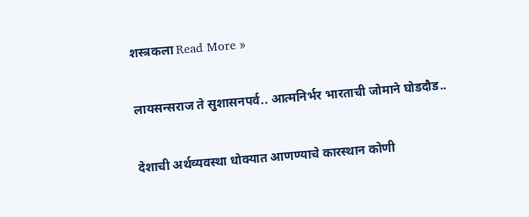शस्त्रकला Read More »

लायसन्सराज ते सुशासनपर्व.. आत्मनिर्भर भारताची जोमाने घोडदौड..

देशाची अर्थव्यवस्था धोक्यात आणण्याचे कारस्थान कोणी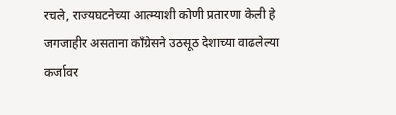रचले, राज्यघटनेच्या आत्म्याशी कोणी प्रतारणा केली हे जगजाहीर असताना काँग्रेसने उठसूठ देशाच्या वाढलेल्या कर्जावर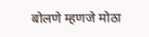बोलणे म्हणजे मोठा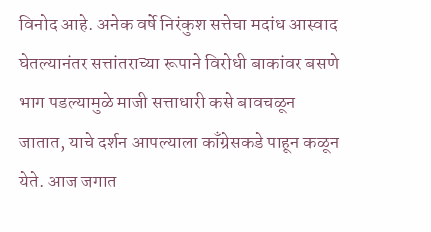विनोद आहे. अनेक वर्षे निरंकुश सत्तेचा मदांध आस्वाद घेतल्यानंतर सत्तांतराच्या रूपाने विरोधी बाकांवर बसणे भाग पडल्यामुळे माजी सत्ताधारी कसे बावचळून जातात, याचे दर्शन आपल्याला काँग्रेसकडे पाहून कळून येते. आज जगात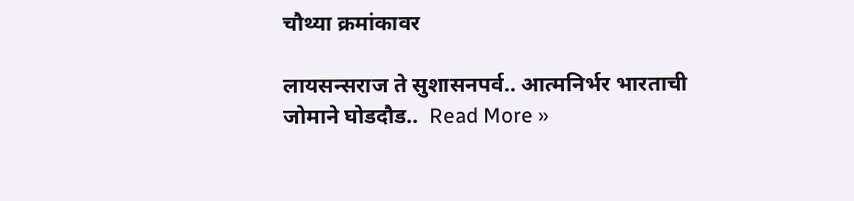चौथ्या क्रमांकावर

लायसन्सराज ते सुशासनपर्व.. आत्मनिर्भर भारताची जोमाने घोडदौड..  Read More »